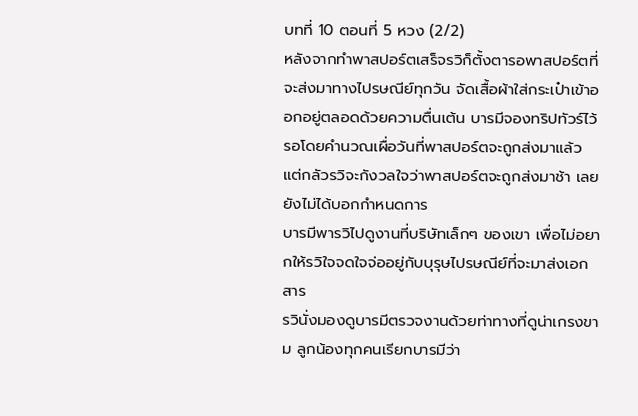บทที่ 10 ตอนที่ 5 หวง (2/2)
หลังจากทำพาสปอร์ตเสร็จรวิก็ตั้งตารอพาสปอร์ตที่จะส่งมาทางไปรษณีย์ทุกวัน จัดเสื้อผ้าใส่กระเป๋าเข้าออกอยู่ตลอดด้วยความตื่นเต้น บารมีจองทริปทัวร์ไว้รอโดยคำนวณเผื่อวันที่พาสปอร์ตจะถูกส่งมาแล้ว แต่กลัวรวิจะกังวลใจว่าพาสปอร์ตจะถูกส่งมาช้า เลยยังไม่ได้บอกกำหนดการ
บารมีพารวิไปดูงานที่บริษัทเล็กๆ ของเขา เพื่อไม่อยากให้รวิใจจดใจจ่ออยู่กับบุรุษไปรษณีย์ที่จะมาส่งเอกสาร
รวินั่งมองดูบารมีตรวจงานด้วยท่าทางที่ดูน่าเกรงขาม ลูกน้องทุกคนเรียกบารมีว่า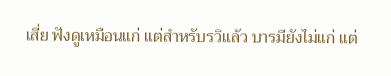เสี่ย ฟังดูเหมือนแก่ แต่สำหรับรวิแล้ว บารมียังไม่แก่ แต่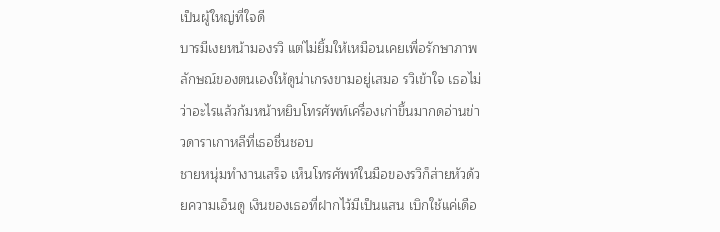เป็นผู้ใหญ่ที่ใจดี
บารมีเงยหน้ามองรวิ แต่ไม่ยิ้มให้เหมือนเคยเพื่อรักษาภาพลักษณ์ของตนเองให้ดูน่าเกรงขามอยู่เสมอ รวิเข้าใจ เธอไม่ว่าอะไรแล้วก้มหน้าหยิบโทรศัพท์เครื่องเก่าขึ้นมากดอ่านข่าวดาราเกาหลีที่เธอชื่นชอบ
ชายหนุ่มทำงานเสร็จ เห็นโทรศัพท์ในมือของรวิก็ส่ายหัวด้วยความเอ็นดู เงินของเธอที่ฝากไว้มีเป็นแสน เบิกใช้แค่เดือ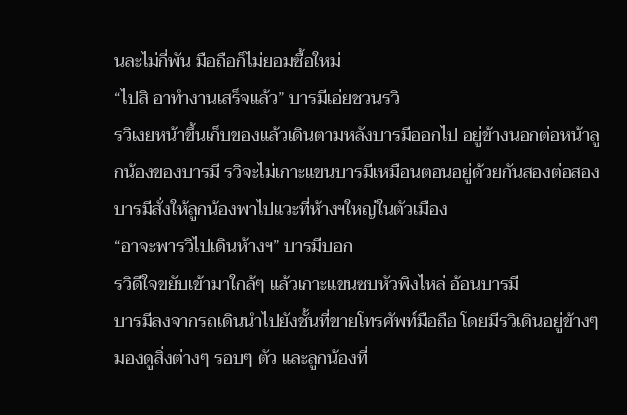นละไม่กี่พัน มือถือก็ไม่ยอมซื้อใหม่
“ไปสิ อาทำงานเสร็จแล้ว” บารมีเอ่ยชวนรวิ
รวิเงยหน้าขึ้นเก็บของแล้วเดินตามหลังบารมีออกไป อยู่ข้างนอกต่อหน้าลูกน้องของบารมี รวิจะไม่เกาะแขนบารมีเหมือนตอนอยู่ด้วยกันสองต่อสอง
บารมีสั่งให้ลูกน้องพาไปแวะที่ห้างฯใหญ่ในตัวเมือง
“อาจะพารวิไปเดินห้างฯ” บารมีบอก
รวิดีใจขยับเข้ามาใกล้ๆ แล้วเกาะแขนซบหัวพิงไหล่ อ้อนบารมี
บารมีลงจากรถเดินนำไปยังชั้นที่ขายโทรศัพท์มือถือ โดยมีรวิเดินอยู่ข้างๆ มองดูสิ่งต่างๆ รอบๆ ตัว และลูกน้องที่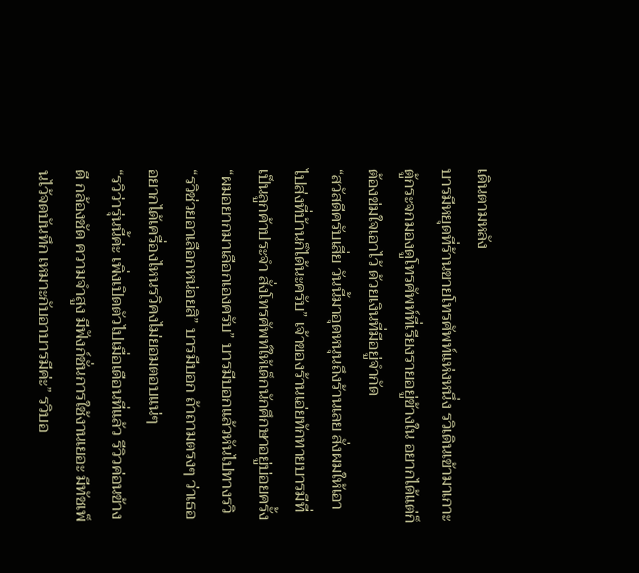เดินตามหลัง
บารมีหยุดที่ร้านขายโทรศัพท์แห่งหนึ่ง รวิเดินเข้ามาเกาะตู้กระจกมองดูโทรศัพท์ที่เรียงรายอยู่ข้างใน อยากได้แต่ก็ต้องข่มใจเอาไว้ ด้วยเงินที่มีอยู่จำกัด
“สวัสดีครับเสี่ย วันนี้มาอุดหนุนถึงร้านเลย สั่งผมให้เอาไปส่งที่บ้านก็ได้นะครับ” เจ้าของร้านเอ่ยทักทายบารมีที่เป็นลูกค้าประจำ สั่งโทรศัพท์ให้เด็กนักศึกษาอยู่บ่อยครั้ง
“ผมอยากมาเลือกเองครับ” บารมีบอกแล้วหันไปทางรวิ
“รวิช่วยอาเลือกหน่อยสิ” บารมีบอก ถ้าถามตรงๆ ว่าเธออยากได้เครื่องไหนรวิคงไม่ยอมตอบแน่ๆ
“รวิว่ารุ่นนี้ค่ะ เพิ่งเปิดตัวไปเมื่อเดือนที่แล้ว รีวิวค่อนข้างดี กล้องชัด ความจำสูง มีฟังก์ชั่นการใช้งานเยอะ มีทัชเพ็นไว้จดบันทึก เหมาะกับอาบารมีค่ะ” รวิบอ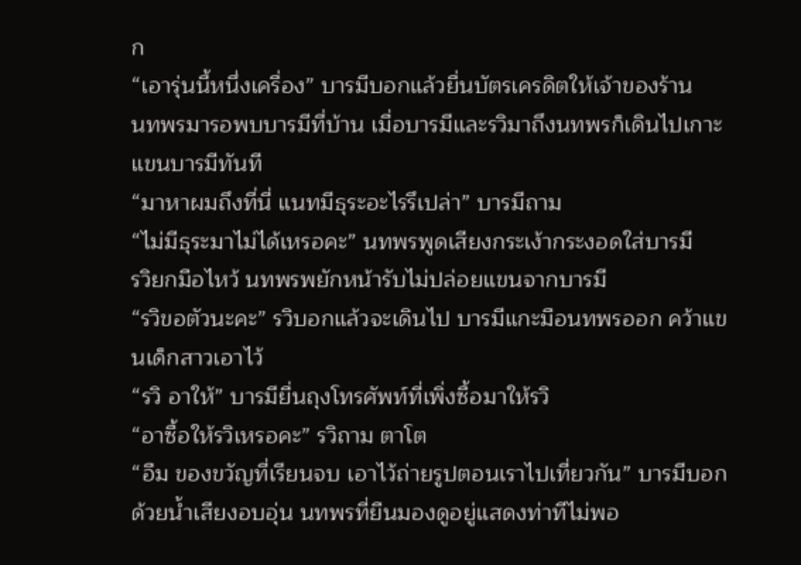ก
“เอารุ่นนี้หนึ่งเครื่อง” บารมีบอกแล้วยื่นบัตรเครดิตให้เจ้าของร้าน
นทพรมารอพบบารมีที่บ้าน เมื่อบารมีและรวิมาถึงนทพรก็เดินไปเกาะแขนบารมีทันที
“มาหาผมถึงที่นี่ แนทมีธุระอะไรรึเปล่า” บารมีถาม
“ไม่มีธุระมาไม่ได้เหรอคะ” นทพรพูดเสียงกระเง้ากระงอดใส่บารมี
รวิยกมือไหว้ นทพรพยักหน้ารับไม่ปล่อยแขนจากบารมี
“รวิขอตัวนะคะ” รวิบอกแล้วจะเดินไป บารมีแกะมือนทพรออก คว้าแขนเด็กสาวเอาไว้
“รวิ อาให้” บารมียื่นถุงโทรศัพท์ที่เพิ่งซื้อมาให้รวิ
“อาซื้อให้รวิเหรอคะ” รวิถาม ตาโต
“อืม ของขวัญที่เรียนจบ เอาไว้ถ่ายรูปตอนเราไปเที่ยวกัน” บารมีบอกด้วยน้ำเสียงอบอุ่น นทพรที่ยืนมองดูอยู่แสดงท่าทีไม่พอ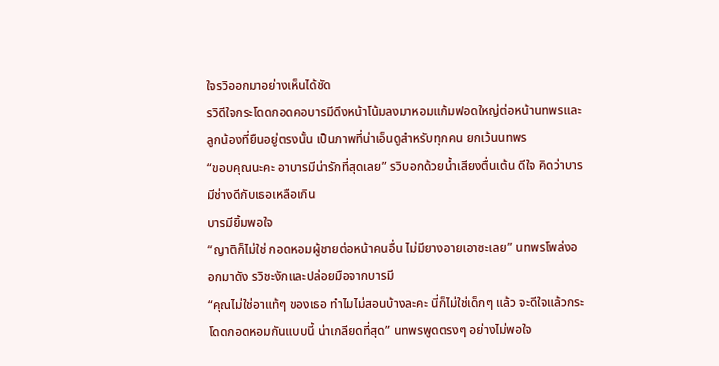ใจรวิออกมาอย่างเห็นได้ชัด
รวิดีใจกระโดดกอดคอบารมีดึงหน้าโน้มลงมาหอมแก้มฟอดใหญ่ต่อหน้านทพรและลูกน้องที่ยืนอยู่ตรงนั้น เป็นภาพที่น่าเอ็นดูสำหรับทุกคน ยกเว้นนทพร
“ขอบคุณนะคะ อาบารมีน่ารักที่สุดเลย” รวิบอกด้วยน้ำเสียงตื่นเต้น ดีใจ คิดว่าบารมีช่างดีกับเธอเหลือเกิน
บารมียิ้มพอใจ
“ญาติก็ไม่ใช่ กอดหอมผู้ชายต่อหน้าคนอื่น ไม่มียางอายเอาซะเลย” นทพรโพล่งออกมาดัง รวิชะงักและปล่อยมือจากบารมี
“คุณไม่ใช่อาแท้ๆ ของเธอ ทำไมไม่สอนบ้างละคะ นี่ก็ไม่ใช่เด็กๆ แล้ว จะดีใจแล้วกระโดดกอดหอมกันแบบนี้ น่าเกลียดที่สุด” นทพรพูดตรงๆ อย่างไม่พอใจ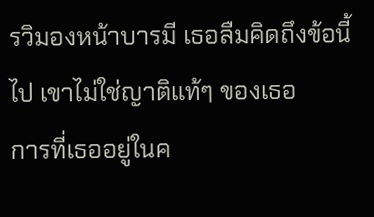รวิมองหน้าบารมี เธอลืมคิดถึงข้อนี้ไป เขาไม่ใช่ญาติแท้ๆ ของเธอ
การที่เธออยู่ในค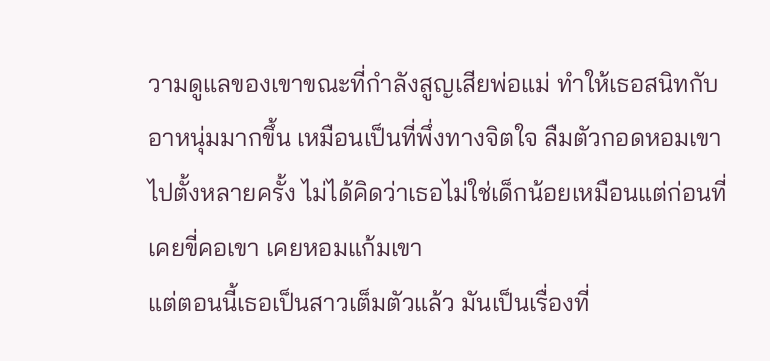วามดูแลของเขาขณะที่กำลังสูญเสียพ่อแม่ ทำให้เธอสนิทกับอาหนุ่มมากขึ้น เหมือนเป็นที่พึ่งทางจิตใจ ลืมตัวกอดหอมเขาไปตั้งหลายครั้ง ไม่ได้คิดว่าเธอไม่ใช่เด็กน้อยเหมือนแต่ก่อนที่เคยขี่คอเขา เคยหอมแก้มเขา
แต่ตอนนี้เธอเป็นสาวเต็มตัวแล้ว มันเป็นเรื่องที่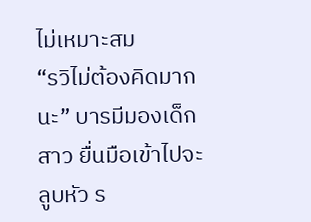ไม่เหมาะสม
“รวิไม่ต้องคิดมากนะ” บารมีมองเด็กสาว ยื่นมือเข้าไปจะลูบหัว ร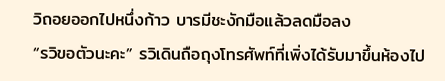วิถอยออกไปหนึ่งก้าว บารมีชะงักมือแล้วลดมือลง
“รวิขอตัวนะคะ” รวิเดินถือถุงโทรศัพท์ที่เพิ่งได้รับมาขึ้นห้องไป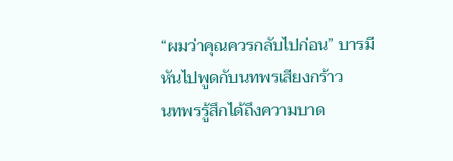“ผมว่าคุณควรกลับไปก่อน” บารมีหันไปพูดกับนทพรเสียงกร้าว
นทพรรู้สึกได้ถึงความบาด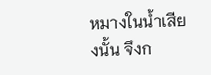หมางในน้ำเสียงนั้น จึงก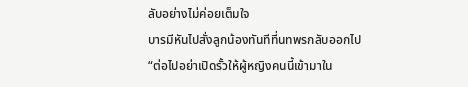ลับอย่างไม่ค่อยเต็มใจ
บารมีหันไปสั่งลูกน้องทันทีที่นทพรกลับออกไป
“ต่อไปอย่าเปิดรั้วให้ผู้หญิงคนนี้เข้ามาใน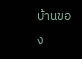บ้านของ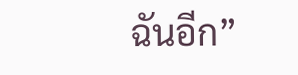ฉันอีก”